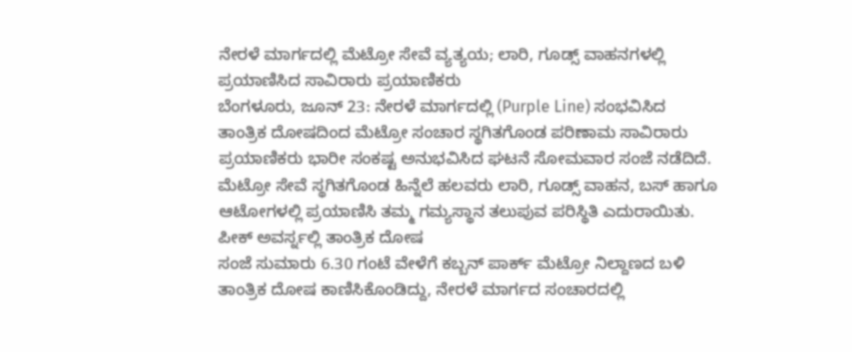ನೇರಳೆ ಮಾರ್ಗದಲ್ಲಿ ಮೆಟ್ರೋ ಸೇವೆ ವ್ಯತ್ಯಯ; ಲಾರಿ, ಗೂಡ್ಸ್ ವಾಹನಗಳಲ್ಲಿ ಪ್ರಯಾಣಿಸಿದ ಸಾವಿರಾರು ಪ್ರಯಾಣಿಕರು
ಬೆಂಗಳೂರು, ಜೂನ್ 23: ನೇರಳೆ ಮಾರ್ಗದಲ್ಲಿ (Purple Line) ಸಂಭವಿಸಿದ ತಾಂತ್ರಿಕ ದೋಷದಿಂದ ಮೆಟ್ರೋ ಸಂಚಾರ ಸ್ಥಗಿತಗೊಂಡ ಪರಿಣಾಮ ಸಾವಿರಾರು ಪ್ರಯಾಣಿಕರು ಭಾರೀ ಸಂಕಷ್ಟ ಅನುಭವಿಸಿದ ಘಟನೆ ಸೋಮವಾರ ಸಂಜೆ ನಡೆದಿದೆ. ಮೆಟ್ರೋ ಸೇವೆ ಸ್ಥಗಿತಗೊಂಡ ಹಿನ್ನೆಲೆ ಹಲವರು ಲಾರಿ, ಗೂಡ್ಸ್ ವಾಹನ, ಬಸ್ ಹಾಗೂ ಆಟೋಗಳಲ್ಲಿ ಪ್ರಯಾಣಿಸಿ ತಮ್ಮ ಗಮ್ಯಸ್ಥಾನ ತಲುಪುವ ಪರಿಸ್ಥಿತಿ ಎದುರಾಯಿತು.
ಪೀಕ್ ಅವರ್ಸ್ನಲ್ಲಿ ತಾಂತ್ರಿಕ ದೋಷ
ಸಂಜೆ ಸುಮಾರು 6.30 ಗಂಟೆ ವೇಳೆಗೆ ಕಬ್ಬನ್ ಪಾರ್ಕ್ ಮೆಟ್ರೋ ನಿಲ್ದಾಣದ ಬಳಿ ತಾಂತ್ರಿಕ ದೋಷ ಕಾಣಿಸಿಕೊಂಡಿದ್ದು, ನೇರಳೆ ಮಾರ್ಗದ ಸಂಚಾರದಲ್ಲಿ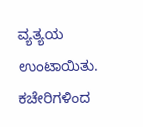ವ್ಯತ್ಯಯ ಉಂಟಾಯಿತು. ಕಚೇರಿಗಳಿಂದ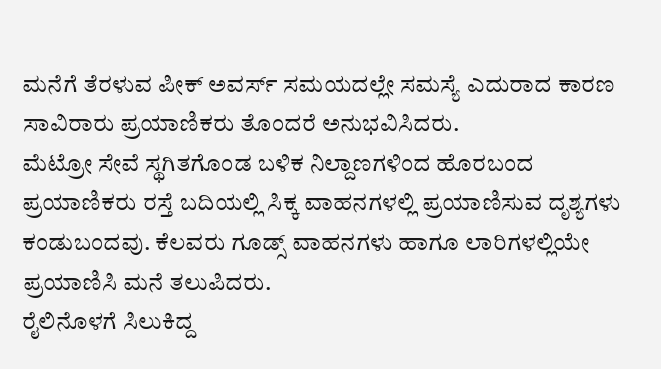ಮನೆಗೆ ತೆರಳುವ ಪೀಕ್ ಅವರ್ಸ್ ಸಮಯದಲ್ಲೇ ಸಮಸ್ಯೆ ಎದುರಾದ ಕಾರಣ ಸಾವಿರಾರು ಪ್ರಯಾಣಿಕರು ತೊಂದರೆ ಅನುಭವಿಸಿದರು.
ಮೆಟ್ರೋ ಸೇವೆ ಸ್ಥಗಿತಗೊಂಡ ಬಳಿಕ ನಿಲ್ದಾಣಗಳಿಂದ ಹೊರಬಂದ ಪ್ರಯಾಣಿಕರು ರಸ್ತೆ ಬದಿಯಲ್ಲಿ ಸಿಕ್ಕ ವಾಹನಗಳಲ್ಲಿ ಪ್ರಯಾಣಿಸುವ ದೃಶ್ಯಗಳು ಕಂಡುಬಂದವು. ಕೆಲವರು ಗೂಡ್ಸ್ ವಾಹನಗಳು ಹಾಗೂ ಲಾರಿಗಳಲ್ಲಿಯೇ ಪ್ರಯಾಣಿಸಿ ಮನೆ ತಲುಪಿದರು.
ರೈಲಿನೊಳಗೆ ಸಿಲುಕಿದ್ದ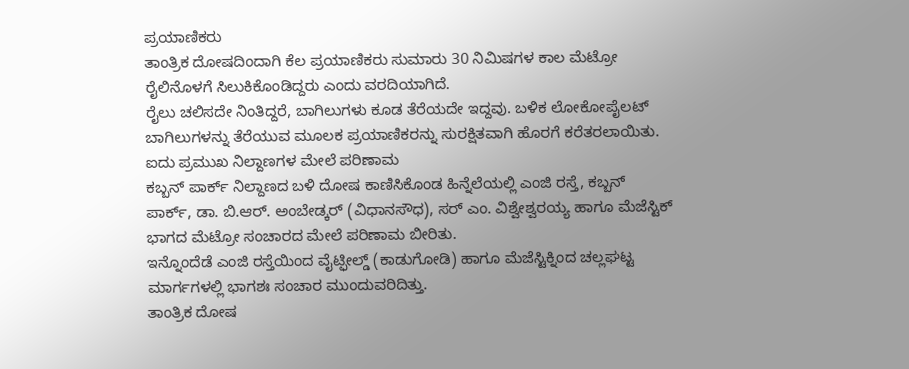ಪ್ರಯಾಣಿಕರು
ತಾಂತ್ರಿಕ ದೋಷದಿಂದಾಗಿ ಕೆಲ ಪ್ರಯಾಣಿಕರು ಸುಮಾರು 30 ನಿಮಿಷಗಳ ಕಾಲ ಮೆಟ್ರೋ ರೈಲಿನೊಳಗೆ ಸಿಲುಕಿಕೊಂಡಿದ್ದರು ಎಂದು ವರದಿಯಾಗಿದೆ.
ರೈಲು ಚಲಿಸದೇ ನಿಂತಿದ್ದರೆ, ಬಾಗಿಲುಗಳು ಕೂಡ ತೆರೆಯದೇ ಇದ್ದವು. ಬಳಿಕ ಲೋಕೋಪೈಲಟ್ ಬಾಗಿಲುಗಳನ್ನು ತೆರೆಯುವ ಮೂಲಕ ಪ್ರಯಾಣಿಕರನ್ನು ಸುರಕ್ಷಿತವಾಗಿ ಹೊರಗೆ ಕರೆತರಲಾಯಿತು.
ಐದು ಪ್ರಮುಖ ನಿಲ್ದಾಣಗಳ ಮೇಲೆ ಪರಿಣಾಮ
ಕಬ್ಬನ್ ಪಾರ್ಕ್ ನಿಲ್ದಾಣದ ಬಳಿ ದೋಷ ಕಾಣಿಸಿಕೊಂಡ ಹಿನ್ನೆಲೆಯಲ್ಲಿ ಎಂಜಿ ರಸ್ತೆ, ಕಬ್ಬನ್ ಪಾರ್ಕ್, ಡಾ. ಬಿ.ಆರ್. ಅಂಬೇಡ್ಕರ್ (ವಿಧಾನಸೌಧ), ಸರ್ ಎಂ. ವಿಶ್ವೇಶ್ವರಯ್ಯ ಹಾಗೂ ಮೆಜೆಸ್ಟಿಕ್ ಭಾಗದ ಮೆಟ್ರೋ ಸಂಚಾರದ ಮೇಲೆ ಪರಿಣಾಮ ಬೀರಿತು.
ಇನ್ನೊಂದೆಡೆ ಎಂಜಿ ರಸ್ತೆಯಿಂದ ವೈಟ್ಫೀಲ್ಡ್ (ಕಾಡುಗೋಡಿ) ಹಾಗೂ ಮೆಜೆಸ್ಟಿಕ್ನಿಂದ ಚಲ್ಲಘಟ್ಟ ಮಾರ್ಗಗಳಲ್ಲಿ ಭಾಗಶಃ ಸಂಚಾರ ಮುಂದುವರಿದಿತ್ತು.
ತಾಂತ್ರಿಕ ದೋಷ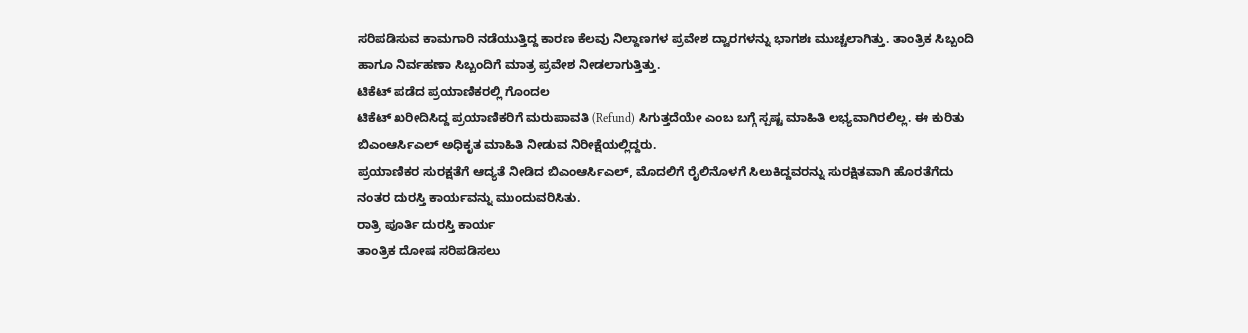ಸರಿಪಡಿಸುವ ಕಾಮಗಾರಿ ನಡೆಯುತ್ತಿದ್ದ ಕಾರಣ ಕೆಲವು ನಿಲ್ದಾಣಗಳ ಪ್ರವೇಶ ದ್ವಾರಗಳನ್ನು ಭಾಗಶಃ ಮುಚ್ಚಲಾಗಿತ್ತು. ತಾಂತ್ರಿಕ ಸಿಬ್ಬಂದಿ ಹಾಗೂ ನಿರ್ವಹಣಾ ಸಿಬ್ಬಂದಿಗೆ ಮಾತ್ರ ಪ್ರವೇಶ ನೀಡಲಾಗುತ್ತಿತ್ತು.
ಟಿಕೆಟ್ ಪಡೆದ ಪ್ರಯಾಣಿಕರಲ್ಲಿ ಗೊಂದಲ
ಟಿಕೆಟ್ ಖರೀದಿಸಿದ್ದ ಪ್ರಯಾಣಿಕರಿಗೆ ಮರುಪಾವತಿ (Refund) ಸಿಗುತ್ತದೆಯೇ ಎಂಬ ಬಗ್ಗೆ ಸ್ಪಷ್ಟ ಮಾಹಿತಿ ಲಭ್ಯವಾಗಿರಲಿಲ್ಲ. ಈ ಕುರಿತು ಬಿಎಂಆರ್ಸಿಎಲ್ ಅಧಿಕೃತ ಮಾಹಿತಿ ನೀಡುವ ನಿರೀಕ್ಷೆಯಲ್ಲಿದ್ದರು.
ಪ್ರಯಾಣಿಕರ ಸುರಕ್ಷತೆಗೆ ಆದ್ಯತೆ ನೀಡಿದ ಬಿಎಂಆರ್ಸಿಎಲ್, ಮೊದಲಿಗೆ ರೈಲಿನೊಳಗೆ ಸಿಲುಕಿದ್ದವರನ್ನು ಸುರಕ್ಷಿತವಾಗಿ ಹೊರತೆಗೆದು ನಂತರ ದುರಸ್ತಿ ಕಾರ್ಯವನ್ನು ಮುಂದುವರಿಸಿತು.
ರಾತ್ರಿ ಪೂರ್ತಿ ದುರಸ್ತಿ ಕಾರ್ಯ
ತಾಂತ್ರಿಕ ದೋಷ ಸರಿಪಡಿಸಲು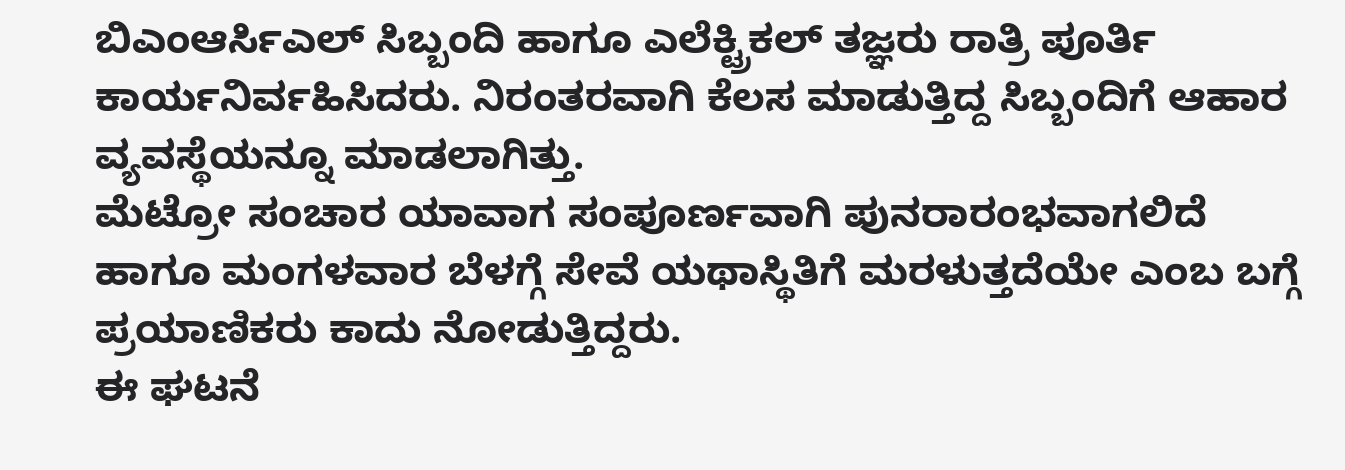ಬಿಎಂಆರ್ಸಿಎಲ್ ಸಿಬ್ಬಂದಿ ಹಾಗೂ ಎಲೆಕ್ಟ್ರಿಕಲ್ ತಜ್ಞರು ರಾತ್ರಿ ಪೂರ್ತಿ ಕಾರ್ಯನಿರ್ವಹಿಸಿದರು. ನಿರಂತರವಾಗಿ ಕೆಲಸ ಮಾಡುತ್ತಿದ್ದ ಸಿಬ್ಬಂದಿಗೆ ಆಹಾರ ವ್ಯವಸ್ಥೆಯನ್ನೂ ಮಾಡಲಾಗಿತ್ತು.
ಮೆಟ್ರೋ ಸಂಚಾರ ಯಾವಾಗ ಸಂಪೂರ್ಣವಾಗಿ ಪುನರಾರಂಭವಾಗಲಿದೆ ಹಾಗೂ ಮಂಗಳವಾರ ಬೆಳಗ್ಗೆ ಸೇವೆ ಯಥಾಸ್ಥಿತಿಗೆ ಮರಳುತ್ತದೆಯೇ ಎಂಬ ಬಗ್ಗೆ ಪ್ರಯಾಣಿಕರು ಕಾದು ನೋಡುತ್ತಿದ್ದರು.
ಈ ಘಟನೆ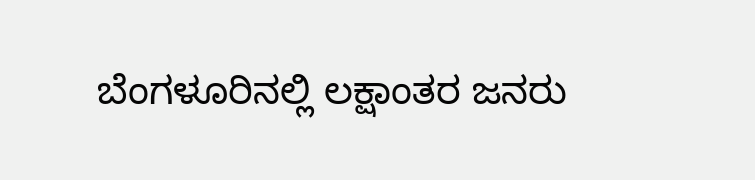ಬೆಂಗಳೂರಿನಲ್ಲಿ ಲಕ್ಷಾಂತರ ಜನರು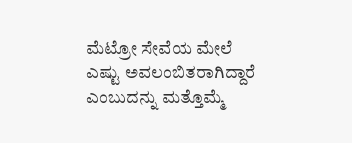ಮೆಟ್ರೋ ಸೇವೆಯ ಮೇಲೆ ಎಷ್ಟು ಅವಲಂಬಿತರಾಗಿದ್ದಾರೆ ಎಂಬುದನ್ನು ಮತ್ತೊಮ್ಮೆ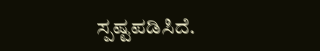ಸ್ಪಷ್ಟಪಡಿಸಿದೆ.